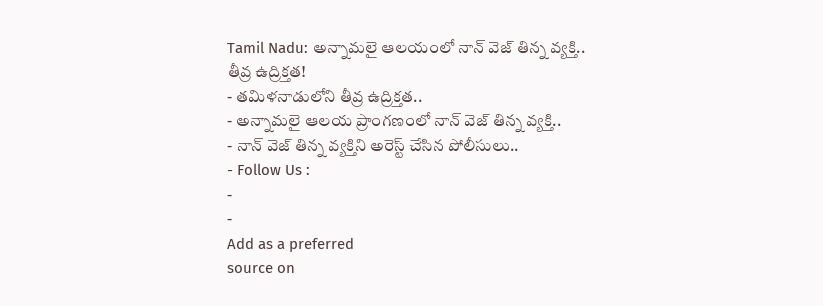Tamil Nadu: అన్నామలై ఆలయంలో నాన్ వెజ్ తిన్న వ్యక్తి.. తీవ్ర ఉద్రిక్తత!
- తమిళనాడులోని తీవ్ర ఉద్రిక్తత..
- అన్నామలై ఆలయ ప్రాంగణంలో నాన్ వెజ్ తిన్న వ్యక్తి..
- నాన్ వెజ్ తిన్న వ్యక్తిని అరెస్ట్ చేసిన పోలీసులు..
- Follow Us :
-
-
Add as a preferred
source on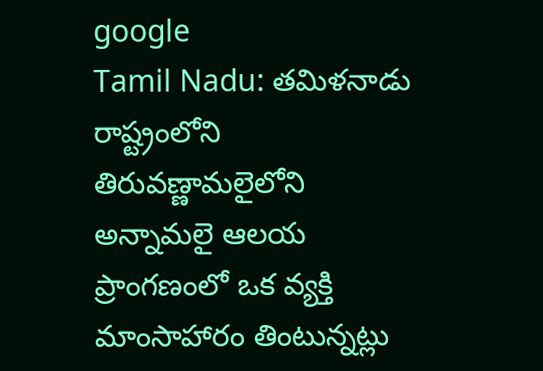google
Tamil Nadu: తమిళనాడు రాష్ట్రంలోని తిరువణ్ణామలైలోని అన్నామలై ఆలయ ప్రాంగణంలో ఒక వ్యక్తి మాంసాహారం తింటున్నట్లు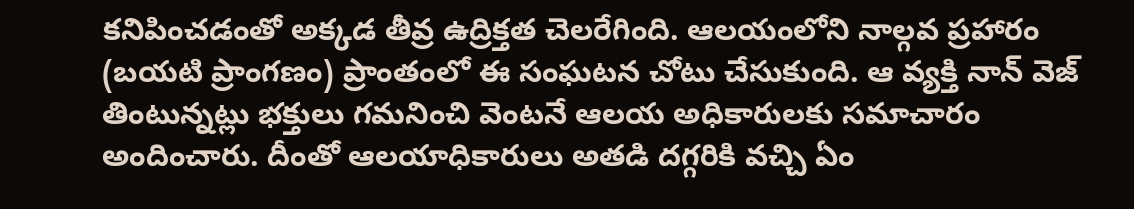కనిపించడంతో అక్కడ తీవ్ర ఉద్రిక్తత చెలరేగింది. ఆలయంలోని నాల్గవ ప్రహారం (బయటి ప్రాంగణం) ప్రాంతంలో ఈ సంఘటన చోటు చేసుకుంది. ఆ వ్యక్తి నాన్ వెజ్ తింటున్నట్లు భక్తులు గమనించి వెంటనే ఆలయ అధికారులకు సమాచారం అందించారు. దీంతో ఆలయాధికారులు అతడి దగ్గరికి వచ్చి ఏం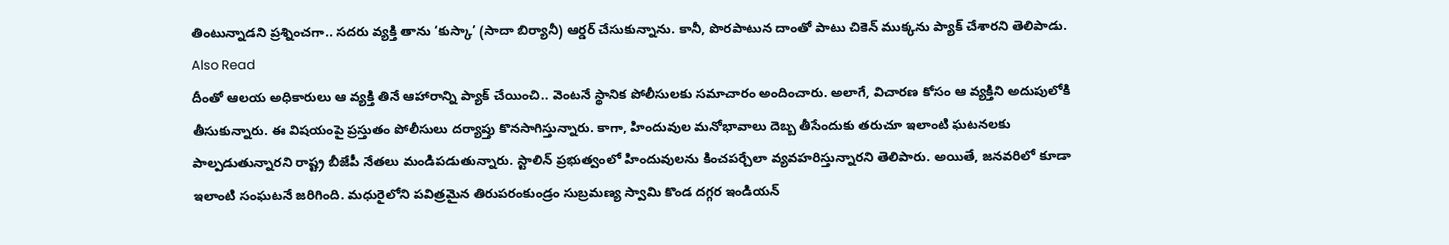తింటున్నాడని ప్రశ్నించగా.. సదరు వ్యక్తి తాను ‘కుస్కా’ (సాదా బిర్యానీ) ఆర్డర్ చేసుకున్నాను. కానీ, పొరపాటున దాంతో పాటు చికెన్ ముక్కను ప్యాక్ చేశారని తెలిపాడు.
Also Read
దీంతో ఆలయ అధికారులు ఆ వ్యక్తి తినే ఆహారాన్ని ప్యాక్ చేయించి.. వెంటనే స్థానిక పోలీసులకు సమాచారం అందించారు. అలాగే, విచారణ కోసం ఆ వ్యక్తిని అదుపులోకి తీసుకున్నారు. ఈ విషయంపై ప్రస్తుతం పోలీసులు దర్యాప్తు కొనసాగిస్తున్నారు. కాగా, హిందువుల మనోభావాలు దెబ్బ తీసేందుకు తరుచూ ఇలాంటి ఘటనలకు పాల్పడుతున్నారని రాష్ట్ర బీజేపీ నేతలు మండిపడుతున్నారు. స్టాలిన్ ప్రభుత్వంలో హిందువులను కించపర్చేలా వ్యవహరిస్తున్నారని తెలిపారు. అయితే, జనవరిలో కూడా ఇలాంటి సంఘటనే జరిగింది. మధురైలోని పవిత్రమైన తిరుపరంకుండ్రం సుబ్రమణ్య స్వామి కొండ దగ్గర ఇండియన్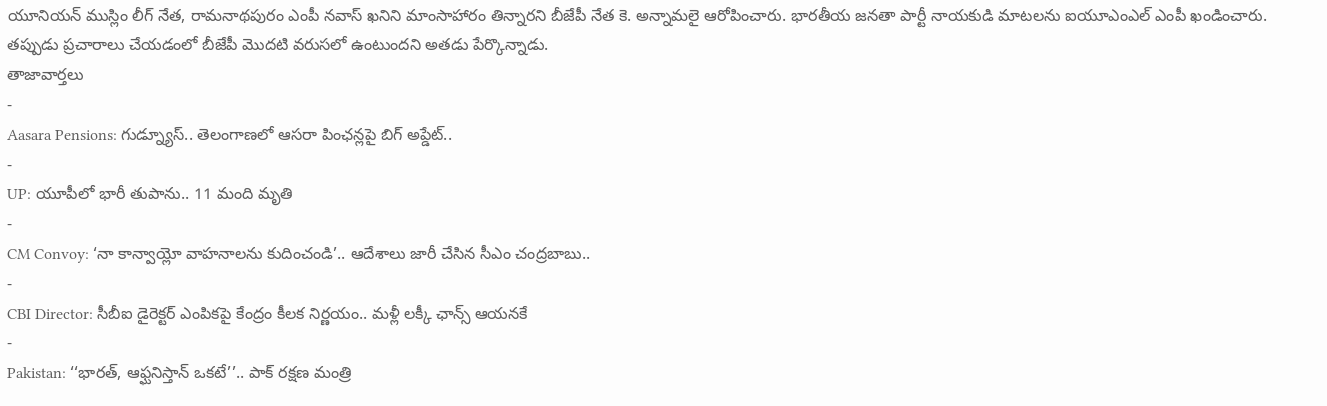యూనియన్ ముస్లిం లీగ్ నేత, రామనాథపురం ఎంపీ నవాస్ ఖనిని మాంసాహారం తిన్నారని బీజేపీ నేత కె. అన్నామలై ఆరోపించారు. భారతీయ జనతా పార్టీ నాయకుడి మాటలను ఐయూఎంఎల్ ఎంపీ ఖండించారు. తప్పుడు ప్రచారాలు చేయడంలో బీజేపీ మొదటి వరుసలో ఉంటుందని అతడు పేర్కొన్నాడు.
తాజావార్తలు
-
Aasara Pensions: గుడ్న్యూస్.. తెలంగాణలో ఆసరా పింఛన్లపై బిగ్ అప్డేట్..
-
UP: యూపీలో భారీ తుపాను.. 11 మంది మృతి
-
CM Convoy: ‘నా కాన్వాయ్లో వాహనాలను కుదించండి’.. ఆదేశాలు జారీ చేసిన సీఎం చంద్రబాబు..
-
CBI Director: సీబీఐ డైరెక్టర్ ఎంపికపై కేంద్రం కీలక నిర్ణయం.. మళ్లీ లక్కీ ఛాన్స్ ఆయనకే
-
Pakistan: ‘‘భారత్, ఆఫ్ఘనిస్తాన్ ఒకటే’’.. పాక్ రక్షణ మంత్రి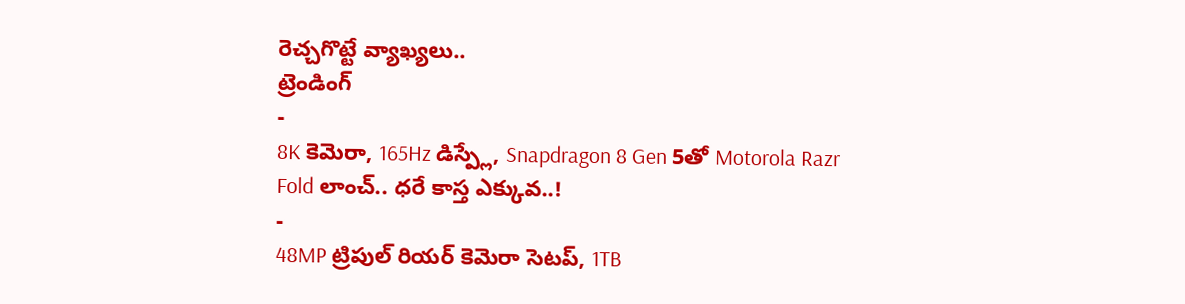రెచ్చగొట్టే వ్యాఖ్యలు..
ట్రెండింగ్
-
8K కెమెరా, 165Hz డిస్ప్లే, Snapdragon 8 Gen 5తో Motorola Razr Fold లాంచ్.. ధరే కాస్త ఎక్కువ..!
-
48MP ట్రిపుల్ రియర్ కెమెరా సెటప్, 1TB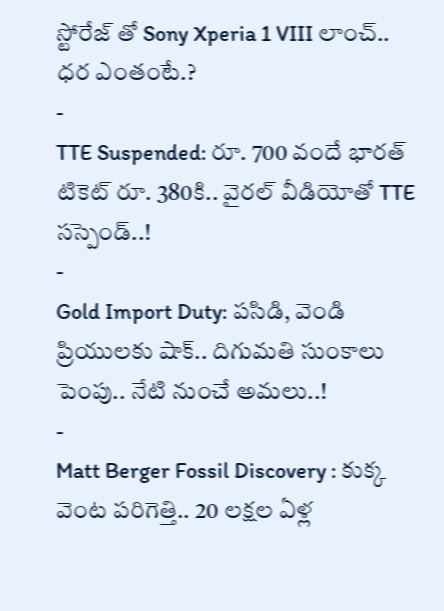స్టోరేజ్ తో Sony Xperia 1 VIII లాంచ్.. ధర ఎంతంటే.?
-
TTE Suspended: రూ. 700 వందే భారత్ టికెట్ రూ. 380కి.. వైరల్ వీడియోతో TTE సస్పెండ్..!
-
Gold Import Duty: పసిడి, వెండి ప్రియులకు షాక్.. దిగుమతి సుంకాలు పెంపు.. నేటి నుంచే అమలు..!
-
Matt Berger Fossil Discovery : కుక్క వెంట పరిగెత్తి.. 20 లక్షల ఏళ్ల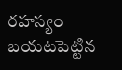రహస్యం బయటపెట్టిన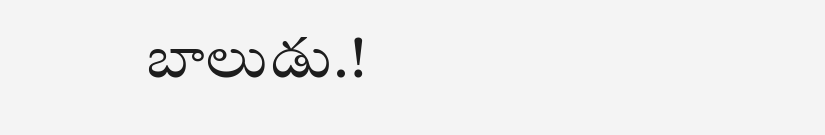బాలుడు.!